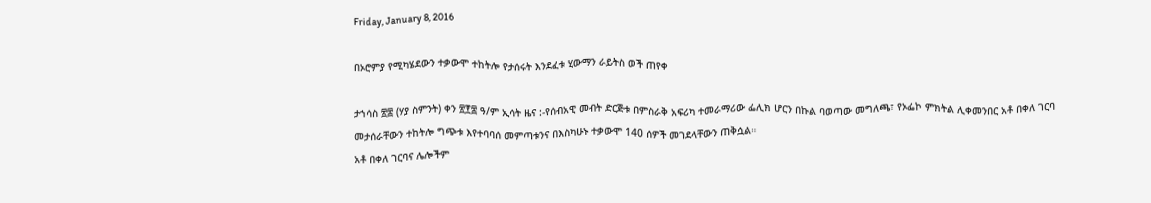Friday, January 8, 2016

በኦሮምያ የሚካሄደውን ተቃውሞ ተከትሎ የታሰሩት እንደፈቱ ሂውማን ራይትስ ወች ጠየቀ

ታኀሳስ ፳፰ (ሃያ ስምንት) ቀን ፳፻፰ ዓ/ም ኢሳት ዜና :-የሰብአዊ መብት ድርጅቱ በምስራቅ አፍሪካ ተመራማሪው ፌሊክ ሆርን በኩል ባወጣው መግለጫ፣ የኦፌኮ ምክትል ሊቀመንበር አቶ በቀለ ገርባ መታሰራቸውን ተከትሎ ግጭቱ እየተባባሰ መምጣቱንና በእስካሁኑ ተቃውሞ 140 ሰዎች መገደላቸውን ጠቅሷል።
አቶ በቀለ ገርባና ሌሎችም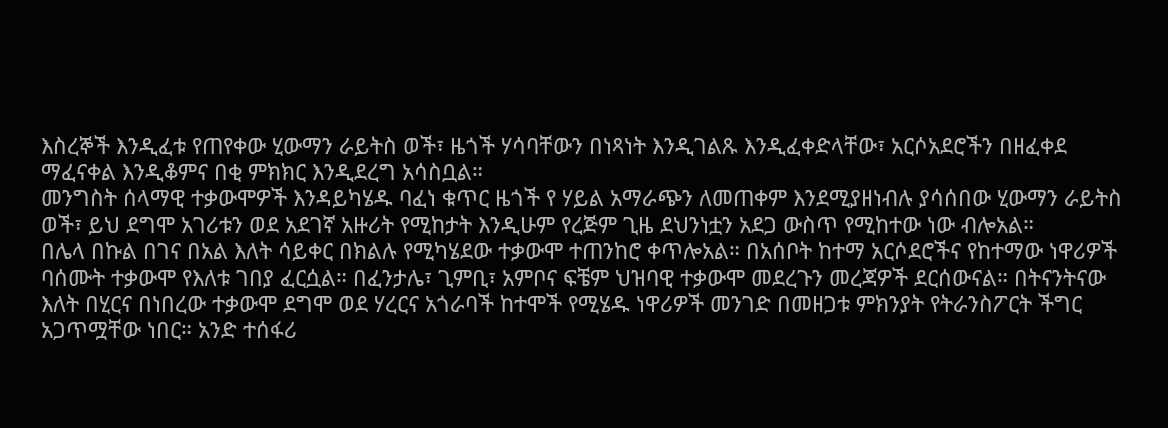እስረኞች እንዲፈቱ የጠየቀው ሂውማን ራይትስ ወች፣ ዜጎች ሃሳባቸውን በነጻነት እንዲገልጹ እንዲፈቀድላቸው፣ አርሶአደሮችን በዘፈቀደ ማፈናቀል እንዲቆምና በቂ ምክክር እንዲደረግ አሳስቧል።
መንግስት ሰላማዊ ተቃውሞዎች እንዳይካሄዱ ባፈነ ቁጥር ዜጎች የ ሃይል አማራጭን ለመጠቀም እንደሚያዘነብሉ ያሳሰበው ሂውማን ራይትስ ወች፣ ይህ ደግሞ አገሪቱን ወደ አደገኛ አዙሪት የሚከታት እንዲሁም የረጅም ጊዜ ደህንነቷን አደጋ ውስጥ የሚከተው ነው ብሎአል።
በሌላ በኩል በገና በአል እለት ሳይቀር በክልሉ የሚካሄደው ተቃውሞ ተጠንከሮ ቀጥሎአል። በአሰቦት ከተማ አርሶደሮችና የከተማው ነዋሪዎች ባሰሙት ተቃውሞ የእለቱ ገበያ ፈርሷል። በፈንታሌ፣ ጊምቢ፣ አምቦና ፍቼም ህዝባዊ ተቃውሞ መደረጉን መረጃዎች ደርሰውናል። በትናንትናው እለት በሂርና በነበረው ተቃውሞ ደግሞ ወደ ሃረርና አጎራባች ከተሞች የሚሄዱ ነዋሪዎች መንገድ በመዘጋቱ ምክንያት የትራንስፖርት ችግር አጋጥሟቸው ነበር። አንድ ተሰፋሪ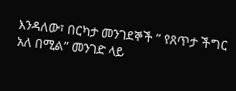እንዳለው፣ በርካታ መንገደኞች ” የጸጥታ ችግር አለ በሚል” መንገድ ላይ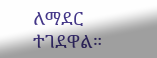ለማደር ተገደዋል።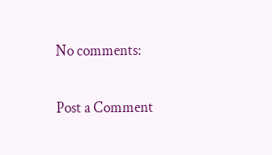No comments:

Post a Comment